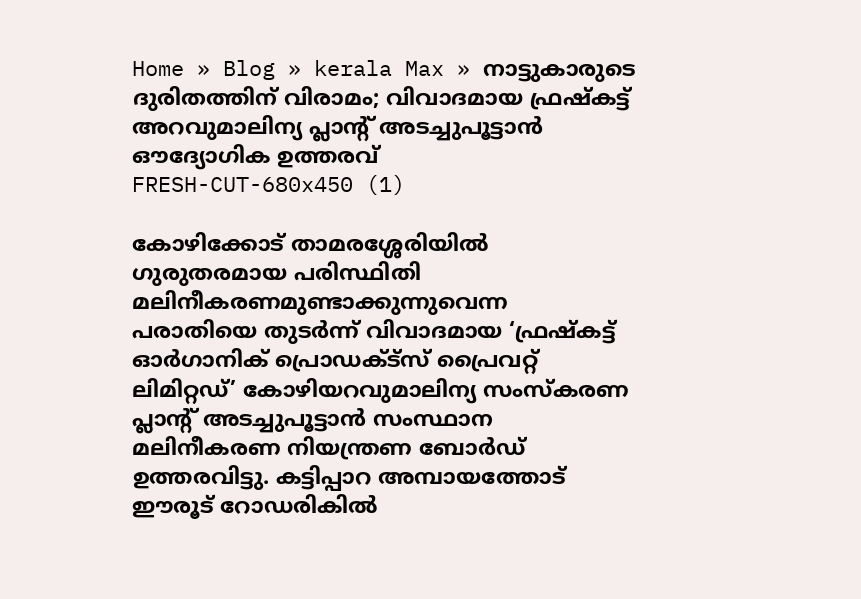Home » Blog » kerala Max » നാട്ടുകാരുടെ ദുരിതത്തിന് വിരാമം; വിവാദമായ ഫ്രഷ്‌കട്ട് അറവുമാലിന്യ പ്ലാന്റ് അടച്ചുപൂട്ടാൻ ഔദ്യോഗിക ഉത്തരവ്
FRESH-CUT-680x450 (1)

കോഴിക്കോട് താമരശ്ശേരിയിൽ ഗുരുതരമായ പരിസ്ഥിതി മലിനീകരണമുണ്ടാക്കുന്നുവെന്ന പരാതിയെ തുടർന്ന് വിവാദമായ ‘ഫ്രഷ്‌കട്ട് ഓർഗാനിക് പ്രൊഡക്ട്‌സ് പ്രൈവറ്റ് ലിമിറ്റഡ്’ കോഴിയറവുമാലിന്യ സംസ്‌കരണ പ്ലാന്റ് അടച്ചുപൂട്ടാൻ സംസ്ഥാന മലിനീകരണ നിയന്ത്രണ ബോർഡ് ഉത്തരവിട്ടു. കട്ടിപ്പാറ അമ്പായത്തോട് ഈരൂട് റോഡരികിൽ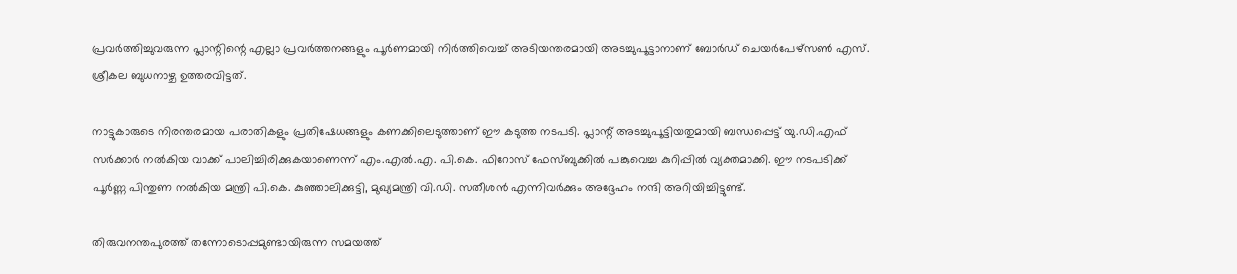പ്രവർത്തിച്ചുവരുന്ന പ്ലാന്റിന്റെ എല്ലാ പ്രവർത്തനങ്ങളും പൂർണമായി നിർത്തിവെച്ച് അടിയന്തരമായി അടച്ചുപൂട്ടാനാണ് ബോർഡ് ചെയർപേഴ്‌സൺ എസ്. ശ്രീകല ബുധനാഴ്ച ഉത്തരവിട്ടത്.

നാട്ടുകാരുടെ നിരന്തരമായ പരാതികളും പ്രതിഷേധങ്ങളും കണക്കിലെടുത്താണ് ഈ കടുത്ത നടപടി. പ്ലാന്റ് അടച്ചുപൂട്ടിയതുമായി ബന്ധപ്പെട്ട് യു.ഡി.എഫ് സർക്കാർ നൽകിയ വാക്ക് പാലിച്ചിരിക്കുകയാണെന്ന് എം.എൽ.എ. പി.കെ. ഫിറോസ് ഫേസ്ബുക്കിൽ പങ്കുവെച്ച കുറിപ്പിൽ വ്യക്തമാക്കി. ഈ നടപടിക്ക് പൂർണ്ണ പിന്തുണ നൽകിയ മന്ത്രി പി.കെ. കുഞ്ഞാലിക്കുട്ടി, മുഖ്യമന്ത്രി വി.ഡി. സതീശൻ എന്നിവർക്കും അദ്ദേഹം നന്ദി അറിയിച്ചിട്ടുണ്ട്.

തിരുവനന്തപുരത്ത് തന്നോടൊപ്പമുണ്ടായിരുന്ന സമയത്ത്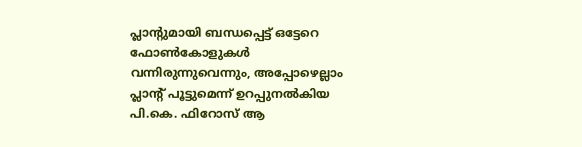പ്ലാന്റുമായി ബന്ധപ്പെട്ട് ഒട്ടേറെ ഫോൺകോളുകൾ വന്നിരുന്നുവെന്നും, അപ്പോഴെല്ലാം പ്ലാന്റ് പൂട്ടുമെന്ന് ഉറപ്പുനൽകിയ പി.കെ. ഫിറോസ് ആ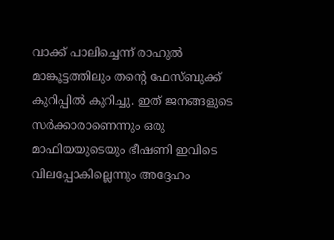വാക്ക് പാലിച്ചെന്ന് രാഹുൽ മാങ്കൂട്ടത്തിലും തന്റെ ഫേസ്ബുക്ക് കുറിപ്പിൽ കുറിച്ചു. ഇത് ജനങ്ങളുടെ സർക്കാരാണെന്നും ഒരു മാഫിയയുടെയും ഭീഷണി ഇവിടെ വിലപ്പോകില്ലെന്നും അദ്ദേഹം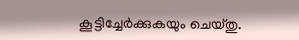കൂട്ടിച്ചേർക്കുകയും ചെയ്തു.